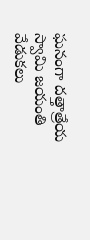ఘనంగా దత్తాత్రేయ స్వామి జయంతి వేడుకలు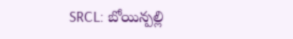SRCL: బోయిన్పల్లి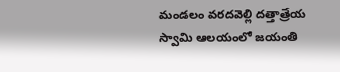మండలం వరదవెల్లి దత్తాత్రేయ స్వామి ఆలయంలో జయంతి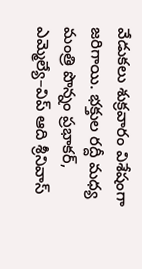వేడుకలు శుక్రవారం విశేషంగా జరిగాయి. భక్తుల రద్దీ మధ్య మంత్రి పొన్నం ప్రభాకర్, ఎమ్మెల్యే–విప్ ఆది శ్రీనివాస్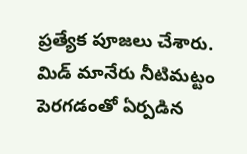ప్రత్యేక పూజలు చేశారు. మిడ్ మానేరు నీటిమట్టం పెరగడంతో ఏర్పడిన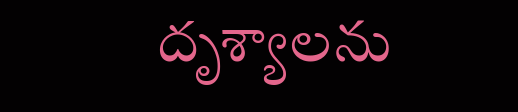దృశ్యాలను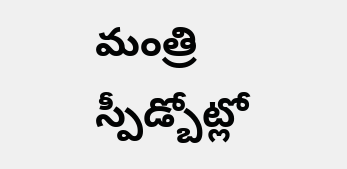మంత్రి స్పీడ్బోట్లో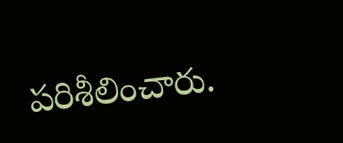పరిశీలించారు.